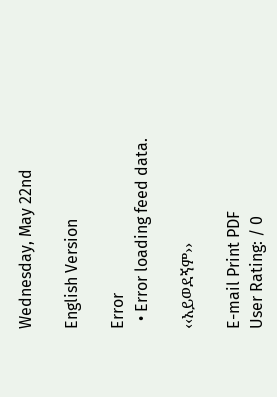Wednesday, May 22nd

English Version

Error
  • Error loading feed data.

‹‹አይወደኝም››

E-mail Print PDF
User Rating: / 0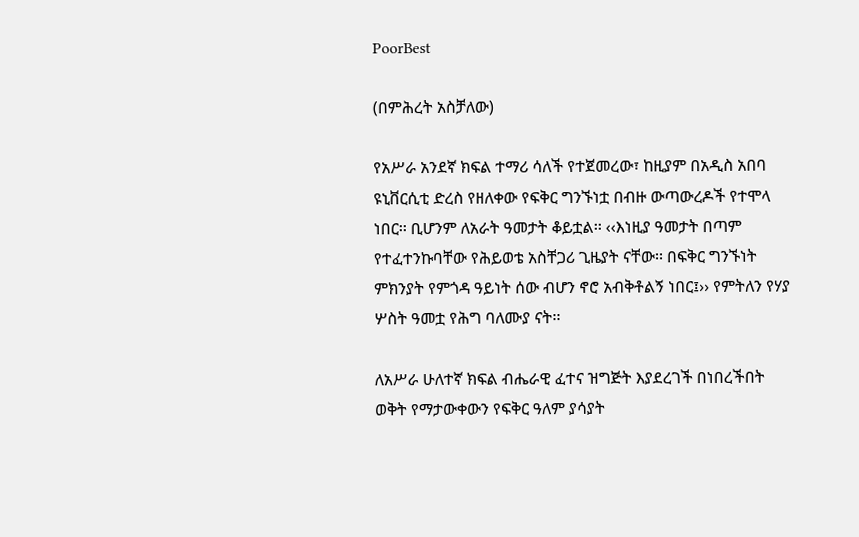PoorBest

(በምሕረት አስቻለው)

የአሥራ አንደኛ ክፍል ተማሪ ሳለች የተጀመረው፣ ከዚያም በአዲስ አበባ ዩኒቨርሲቲ ድረስ የዘለቀው የፍቅር ግንኙነቷ በብዙ ውጣውረዶች የተሞላ ነበር፡፡ ቢሆንም ለአራት ዓመታት ቆይቷል፡፡ ‹‹እነዚያ ዓመታት በጣም የተፈተንኩባቸው የሕይወቴ አስቸጋሪ ጊዜያት ናቸው፡፡ በፍቅር ግንኙነት ምክንያት የምጎዳ ዓይነት ሰው ብሆን ኖሮ አብቅቶልኝ ነበር፤›› የምትለን የሃያ ሦስት ዓመቷ የሕግ ባለሙያ ናት፡፡

ለአሥራ ሁለተኛ ክፍል ብሔራዊ ፈተና ዝግጅት እያደረገች በነበረችበት ወቅት የማታውቀውን የፍቅር ዓለም ያሳያት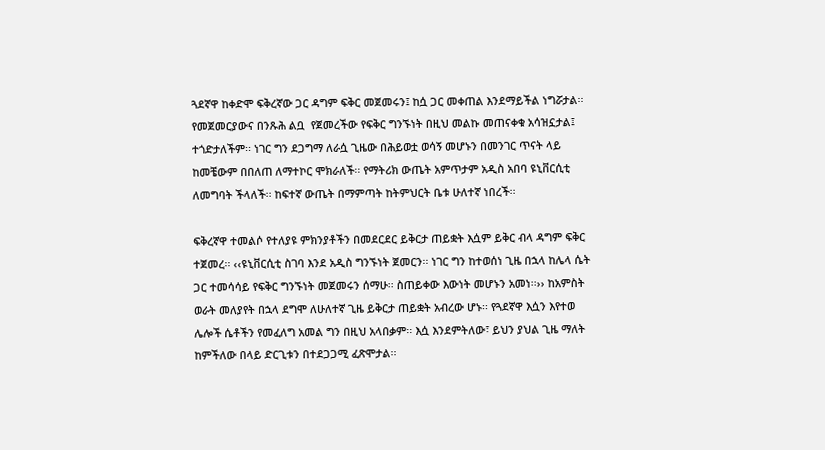ጓደኛዋ ከቀድሞ ፍቅረኛው ጋር ዳግም ፍቅር መጀመሩን፤ ከሷ ጋር መቀጠል እንደማይችል ነግሯታል፡፡ የመጀመርያውና በንጹሕ ልቧ  የጀመረችው የፍቅር ግንኙነት በዚህ መልኩ መጠናቀቁ አሳዝኗታል፤ ተጎድታለችም፡፡ ነገር ግን ደጋግማ ለራሷ ጊዜው በሕይወቷ ወሳኝ መሆኑን በመንገር ጥናት ላይ ከመቼውም በበለጠ ለማተኮር ሞክራለች፡፡ የማትሪክ ውጤት አምጥታም አዲስ አበባ ዩኒቨርሲቲ ለመግባት ችላለች፡፡ ከፍተኛ ውጤት በማምጣት ከትምህርት ቤቱ ሁለተኛ ነበረች፡፡

ፍቅረኛዋ ተመልሶ የተለያዩ ምክንያቶችን በመደርደር ይቅርታ ጠይቋት እሷም ይቅር ብላ ዳግም ፍቅር ተጀመረ፡፡ ‹‹ዩኒቨርሲቲ ስገባ እንደ አዲስ ግንኙነት ጀመርን፡፡ ነገር ግን ከተወሰነ ጊዜ በኋላ ከሌላ ሴት ጋር ተመሳሳይ የፍቅር ግንኙነት መጀመሩን ሰማሁ፡፡ ስጠይቀው እውነት መሆኑን አመነ፡፡›› ከአምስት ወራት መለያየት በኋላ ደግሞ ለሁለተኛ ጊዜ ይቅርታ ጠይቋት አብረው ሆኑ፡፡ የጓደኛዋ እሷን እየተወ ሌሎች ሴቶችን የመፈለግ አመል ግን በዚህ አላበቃም፡፡ እሷ እንደምትለው፣ ይህን ያህል ጊዜ ማለት ከምችለው በላይ ድርጊቱን በተደጋጋሚ ፈጽሞታል፡፡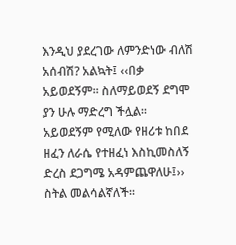እንዲህ ያደረገው ለምንድነው ብለሽ አሰብሽ? አልኳት፤ ‹‹በቃ አይወደኝም፡፡ ስለማይወደኝ ደግሞ ያን ሁሉ ማድረግ ችሏል፡፡ አይወደኝም የሚለው የዘሪቱ ከበደ ዘፈን ለራሴ የተዘፈነ እስኪመስለኝ ድረስ ደጋግሜ አዳምጨዋለሁ፤›› ስትል መልሳልኛለች፡፡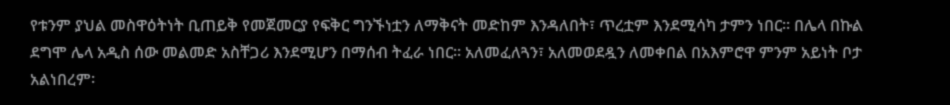የቱንም ያህል መስዋዕትነት ቢጠይቅ የመጀመርያ የፍቅር ግንኙነቷን ለማቅናት መድከም እንዳለበት፣ ጥረቷም እንደሚሳካ ታምን ነበር፡፡ በሌላ በኩል ደግሞ ሌላ አዲስ ሰው መልመድ አስቸጋሪ እንደሚሆን በማሰብ ትፈራ ነበር፡፡ አለመፈለጓን፣ አለመወደዷን ለመቀበል በአእምሮዋ ምንም አይነት ቦታ አልነበረም፡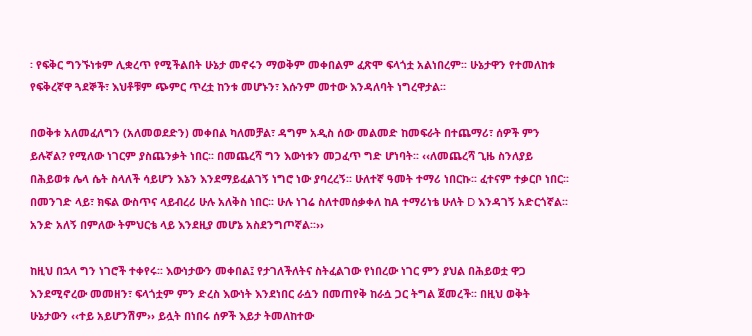፡ የፍቅር ግንኙነቱም ሊቋረጥ የሚችልበት ሁኔታ መኖሩን ማወቅም መቀበልም ፈጽሞ ፍላጎቷ አልነበረም፡፡ ሁኔታዋን የተመለከቱ የፍቅረኛዋ ጓደኞች፣ እህቶቹም ጭምር ጥረቷ ከንቱ መሆኑን፣ እሱንም መተው እንዳለባት ነግረዋታል፡፡

በወቅቱ አለመፈለግን (አለመወደድን) መቀበል ካለመቻል፣ ዳግም አዲስ ሰው መልመድ ከመፍራት በተጨማሪ፣ ሰዎች ምን ይሉኛል? የሚለው ነገርም ያስጨንቃት ነበር፡፡ በመጨረሻ ግን እውነቱን መጋፈጥ ግድ ሆነባት፡፡ ‹‹ለመጨረሻ ጊዜ ስንለያይ በሕይወቱ ሌላ ሴት ስላለች ሳይሆን እኔን እንደማይፈልገኝ ነግሮ ነው ያባረረኝ፡፡ ሁለተኛ ዓመት ተማሪ ነበርኩ፡፡ ፈተናም ተቃርቦ ነበር፡፡ በመንገድ ላይ፣ ክፍል ውስጥና ላይብረሪ ሁሉ አለቅስ ነበር፡፡ ሁሉ ነገሬ ስለተመሰቃቀለ ከA ተማሪነቴ ሁለት D እንዳገኝ አድርጎኛል፡፡ አንድ አለኝ በምለው ትምህርቴ ላይ እንደዚያ መሆኔ አስደንግጦኛል፡፡››

ከዚህ በኋላ ግን ነገሮች ተቀየሩ፡፡ እውነታውን መቀበል፤ የታገለችለትና ስትፈልገው የነበረው ነገር ምን ያህል በሕይወቷ ዋጋ እንደሚኖረው መመዘን፣ ፍላጎቷም ምን ድረስ እውነት እንደነበር ራሷን በመጠየቅ ከራሷ ጋር ትግል ጀመረች፡፡ በዚህ ወቅት ሁኔታውን ‹‹ተይ አይሆንሽም›› ይሏት በነበሩ ሰዎች እይታ ትመለከተው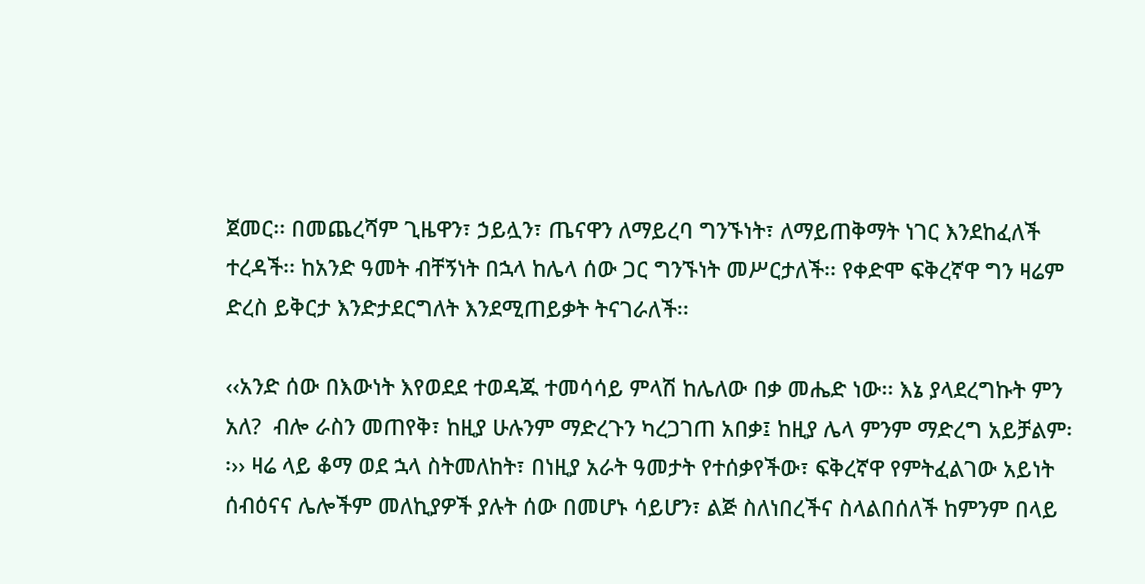ጀመር፡፡ በመጨረሻም ጊዜዋን፣ ኃይሏን፣ ጤናዋን ለማይረባ ግንኙነት፣ ለማይጠቅማት ነገር እንደከፈለች ተረዳች፡፡ ከአንድ ዓመት ብቸኝነት በኋላ ከሌላ ሰው ጋር ግንኙነት መሥርታለች፡፡ የቀድሞ ፍቅረኛዋ ግን ዛሬም ድረስ ይቅርታ እንድታደርግለት እንደሚጠይቃት ትናገራለች፡፡

‹‹አንድ ሰው በእውነት እየወደደ ተወዳጁ ተመሳሳይ ምላሽ ከሌለው በቃ መሔድ ነው፡፡ እኔ ያላደረግኩት ምን አለ?  ብሎ ራስን መጠየቅ፣ ከዚያ ሁሉንም ማድረጉን ካረጋገጠ አበቃ፤ ከዚያ ሌላ ምንም ማድረግ አይቻልም፡፡›› ዛሬ ላይ ቆማ ወደ ኋላ ስትመለከት፣ በነዚያ አራት ዓመታት የተሰቃየችው፣ ፍቅረኛዋ የምትፈልገው አይነት ሰብዕናና ሌሎችም መለኪያዎች ያሉት ሰው በመሆኑ ሳይሆን፣ ልጅ ስለነበረችና ስላልበሰለች ከምንም በላይ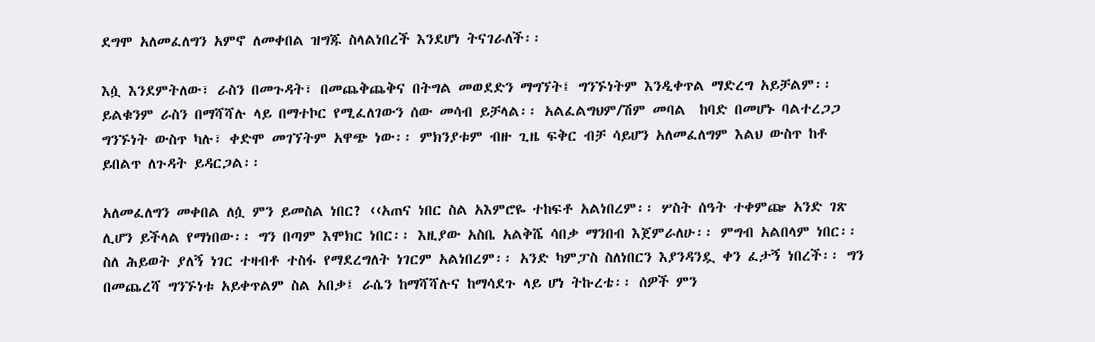ደግሞ አለመፈለግን አምኖ ለመቀበል ዝግጁ ስላልነበረች እንደሆነ ትናገራለች፡፡

እሷ እንደምትለው፣ ራስን በመጉዳት፣ በመጨቅጨቅና በትግል መወደድን ማግኘት፤ ግንኙነትም እንዲቀጥል ማድረግ አይቻልም፡፡ ይልቁንም ራስን በማሻሻሉ ላይ በማተኮር የሚፈለገውን ሰው መሳብ ይቻላል፡፡ አልፈልግህም/ሽም መባል  ከባድ በመሆኑ ባልተረጋጋ ግንኙነት ውስጥ ካሉ፣ ቀድሞ መገኘትም አዋጭ ነው፡፡ ምክንያቱም ብዙ ጊዜ ፍቅር ብቻ ሳይሆን አለመፈለግም እልህ ውስጥ ከቶ ይበልጥ ለጉዳት ይዳርጋል፡፡

አለመፈለግን መቀበል ለሷ ምን ይመስል ነበር? ‹‹አጠና ነበር ስል አእምሮዬ ተከፍቶ አልነበረም፡፡ ሦስት ሰዓት ተቀምጬ አንድ ገጽ ሊሆን ይችላል የማነበው፡፡ ግን በጣም እሞክር ነበር፡፡ እዚያው አስቤ አልቅሼ ሳበቃ ማንበብ እጀምራለሁ፡፡ ምግብ አልበላም ነበር፡፡ ስለ ሕይወት ያለኝ ነገር ተዛብቶ ተስፋ የማደረግለት ነገርም አልነበረም፡፡ አንድ ካምፓስ ስለነበርን እያንዳንዷ ቀን ፈታኝ ነበረች፡፡ ግን በመጨረሻ ግንኙነቱ አይቀጥልም ስል አበቃ፤ ራሴን ከማሻሻሉና ከማሳደጉ ላይ ሆነ ትኩረቴ፡፡ ሰዎች ምን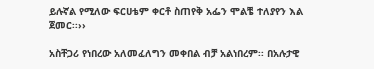ይሉኛል የሚለው ፍርሀቴም ቀርቶ ስጠየቅ አፌን ሞልቼ ተለያየን እል ጀመር፡፡››

አስቸጋሪ የነበረው አለመፈለግን መቀበል ብቻ አልነበረም፡፡ በአሉታዊ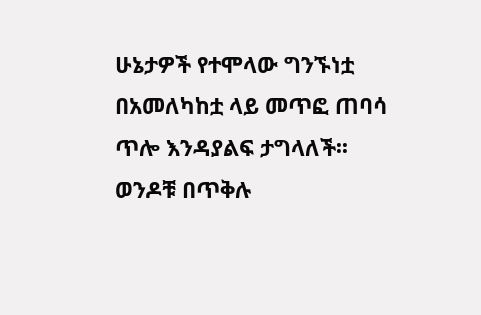ሁኔታዎች የተሞላው ግንኙነቷ በአመለካከቷ ላይ መጥፎ ጠባሳ ጥሎ እንዳያልፍ ታግላለች፡፡ ወንዶቹ በጥቅሉ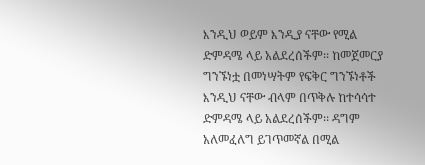እንዲህ ወይም እንዲያ ናቸው የሚል ድምዳሜ ላይ አልደረሰችም፡፡ ከመጀመርያ ግንኙነቷ በመነሣትም የፍቅር ግንኙነቶች እንዲህ ናቸው ብላም በጥቅሉ ከተሳሳተ ድምዳሜ ላይ አልደረሰችም፡፡ ዳግም አለመፈለግ ይገጥመኛል በሚል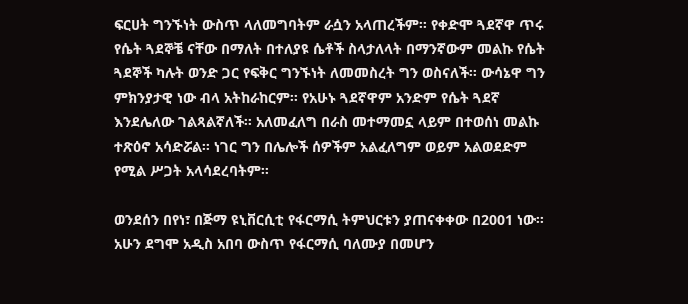ፍርሀት ግንኙነት ውስጥ ላለመግባትም ራሷን አላጠረችም፡፡ የቀድሞ ጓደኛዋ ጥሩ የሴት ጓደኞቼ ናቸው በማለት በተለያዩ ሴቶች ስላታለላት በማንኛውም መልኩ የሴት ጓደኞች ካሉት ወንድ ጋር የፍቅር ግንኙነት ለመመስረት ግን ወስናለች፡፡ ውሳኔዋ ግን ምክንያታዊ ነው ብላ አትከራከርም፡፡ የአሁኑ ጓደኛዋም አንድም የሴት ጓደኛ እንደሌለው ገልጻልኛለች፡፡ አለመፈለግ በራስ መተማመኗ ላይም በተወሰነ መልኩ ተጽዕኖ አሳድሯል፡፡ ነገር ግን በሌሎች ሰዎችም አልፈለግም ወይም አልወደድም የሚል ሥጋት አላሳደረባትም፡፡

ወንደሰን በየነ፣ በጅማ ዩኒቨርሲቲ የፋርማሲ ትምህርቱን ያጠናቀቀው በ2001 ነው፡፡ አሁን ደግሞ አዲስ አበባ ውስጥ የፋርማሲ ባለሙያ በመሆን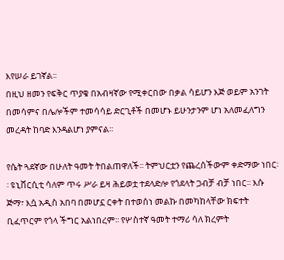እየሠራ ይገኛል፡፡
በዚህ ዘመን የፍቅር ጥያቄ በአብዛኛው የሚቀርበው በቃል ሳይሆን እጅ ወይም አንገት በመሳምና በሌሎችም ተመሳሳይ ድርጊቶች በመሆኑ ይሁንታንም ሆነ አለመፈለግን መረዳት ከባድ እንዳልሆነ ያምናል፡፡

የሴት ጓደኛው በሁለት ዓመት ትበልጠዋለች፡፡ ትምህርቷን የጨረሰችውም ቀድማው ነበር፡፡ ዩኒቨርሲቲ ሳለም ጥሩ ሥራ ይዛ ሕይወቷ ተደላድሎ የጎደላት ጋብቻ ብቻ ነበር፡፡ እሱ ጅማ፣ እሷ አዲስ አበባ በመሆኗ ርቀት በተወሰነ መልኩ በመካከላቸው ክፍተት ቢፈጥርም የጎላ ችግር አልነበረም፡፡ የሦስተኛ ዓመት ተማሪ ሳለ ክረምት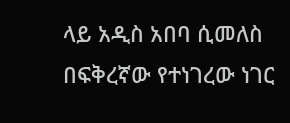ላይ አዲስ አበባ ሲመለስ በፍቅረኛው የተነገረው ነገር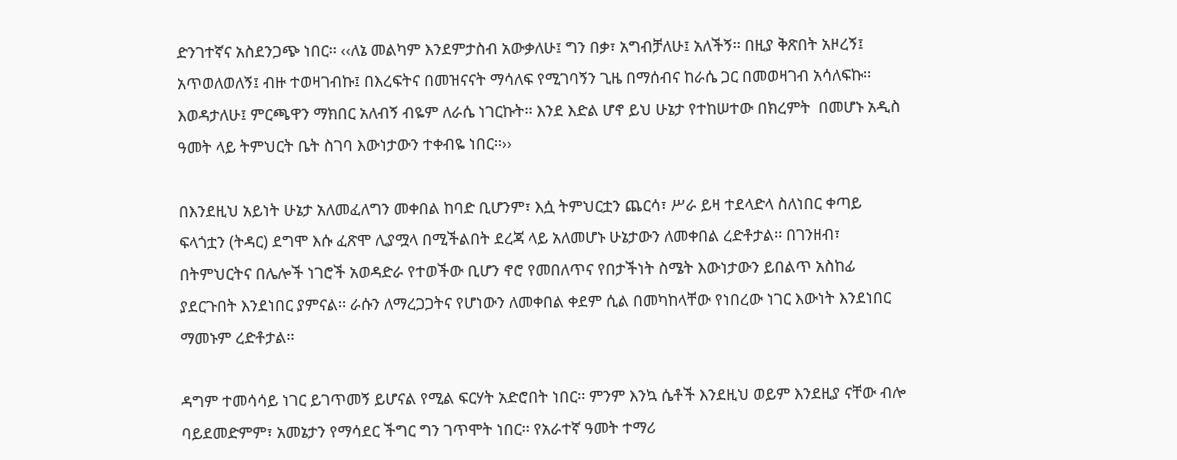ድንገተኛና አስደንጋጭ ነበር፡፡ ‹‹ለኔ መልካም እንደምታስብ አውቃለሁ፤ ግን በቃ፣ አግብቻለሁ፤ አለችኝ፡፡ በዚያ ቅጽበት አዞረኝ፤ አጥወለወለኝ፤ ብዙ ተወዛገብኩ፤ በእረፍትና በመዝናናት ማሳለፍ የሚገባኝን ጊዜ በማሰብና ከራሴ ጋር በመወዛገብ አሳለፍኩ፡፡ እወዳታለሁ፤ ምርጫዋን ማክበር አለብኝ ብዬም ለራሴ ነገርኩት፡፡ እንደ እድል ሆኖ ይህ ሁኔታ የተከሠተው በክረምት  በመሆኑ አዲስ ዓመት ላይ ትምህርት ቤት ስገባ እውነታውን ተቀብዬ ነበር፡፡››

በእንደዚህ አይነት ሁኔታ አለመፈለግን መቀበል ከባድ ቢሆንም፣ እሷ ትምህርቷን ጨርሳ፣ ሥራ ይዛ ተደላድላ ስለነበር ቀጣይ ፍላጎቷን (ትዳር) ደግሞ እሱ ፈጽሞ ሊያሟላ በሚችልበት ደረጃ ላይ አለመሆኑ ሁኔታውን ለመቀበል ረድቶታል፡፡ በገንዘብ፣ በትምህርትና በሌሎች ነገሮች አወዳድራ የተወችው ቢሆን ኖሮ የመበለጥና የበታችነት ስሜት እውነታውን ይበልጥ አስከፊ ያደርጉበት እንደነበር ያምናል፡፡ ራሱን ለማረጋጋትና የሆነውን ለመቀበል ቀደም ሲል በመካከላቸው የነበረው ነገር እውነት እንደነበር ማመኑም ረድቶታል፡፡

ዳግም ተመሳሳይ ነገር ይገጥመኝ ይሆናል የሚል ፍርሃት አድሮበት ነበር፡፡ ምንም እንኳ ሴቶች እንደዚህ ወይም እንደዚያ ናቸው ብሎ ባይደመድምም፣ አመኔታን የማሳደር ችግር ግን ገጥሞት ነበር፡፡ የአራተኛ ዓመት ተማሪ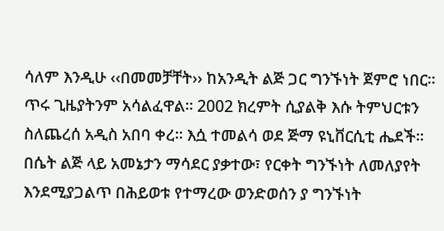ሳለም እንዲሁ ‹‹በመመቻቸት›› ከአንዲት ልጅ ጋር ግንኙነት ጀምሮ ነበር፡፡ ጥሩ ጊዜያትንም አሳልፈዋል፡፡ 2002 ክረምት ሲያልቅ እሱ ትምህርቱን ስለጨረሰ አዲስ አበባ ቀረ፡፡ እሷ ተመልሳ ወደ ጅማ ዩኒቨርሲቲ ሔደች፡፡ በሴት ልጅ ላይ አመኔታን ማሳደር ያቃተው፣ የርቀት ግንኙነት ለመለያየት እንደሚያጋልጥ በሕይወቱ የተማረው ወንድወሰን ያ ግንኙነት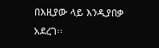በእዚያው ላይ እንዲያበቃ አደረገ፡፡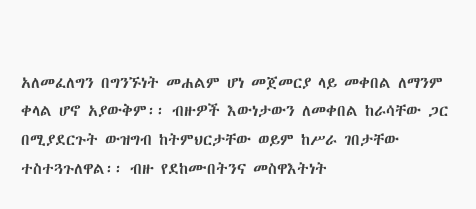አለመፈለግን በግንኙነት መሐልም ሆነ መጀመርያ ላይ መቀበል ለማንም ቀላል ሆኖ አያውቅም፡፡ ብዙዎች እውነታውን ለመቀበል ከራሳቸው ጋር በሚያደርጉት ውዝግብ ከትምህርታቸው ወይም ከሥራ ገበታቸው ተስተጓጉለዋል፡፡ ብዙ የደከሙበትንና መስዋእትነት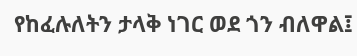የከፈሉለትን ታላቅ ነገር ወደ ጎን ብለዋል፤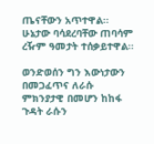ጤናቸውን አጥተዋል፡፡ ሁኔታው ባሳደረባቸው ጠባሳም ረዥም ዓመታት ተሰቃይተዋል፡፡

ወንድወሰን ግን እውነታውን በመጋፈጥና ለራሱ ምክንያታዊ በመሆን ከከፋ ጉዳት ራሱን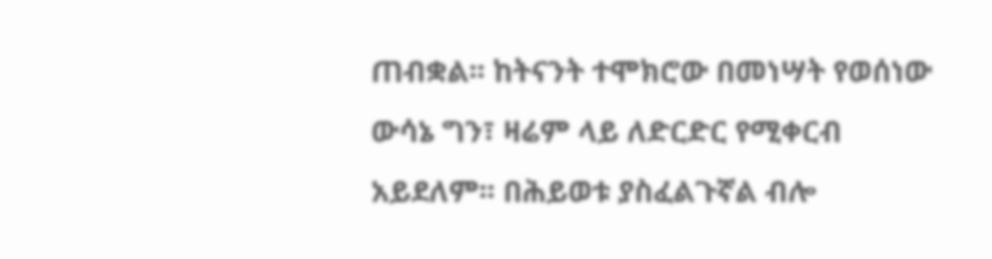ጠብቋል፡፡ ከትናንት ተሞክሮው በመነሣት የወሰነው ውሳኔ ግን፣ ዛሬም ላይ ለድርድር የሚቀርብ አይደለም፡፡ በሕይወቱ ያስፈልጉኛል ብሎ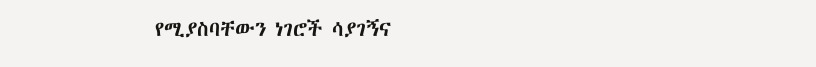የሚያስባቸውን ነገሮች ሳያገኝና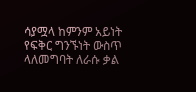ሳያሟላ ከምንም አይነት የፍቅር ግንኙነት ውስጥ ላለመግባት ለራሱ ቃል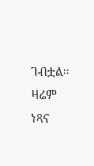ገብቷል፡፡ ዛሬም ነጻና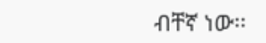ብቸኛ ነው፡፡